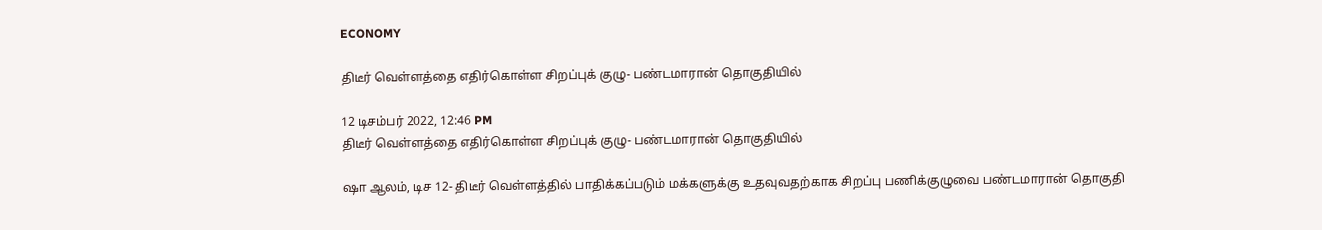ECONOMY

திடீர் வெள்ளத்தை எதிர்கொள்ள சிறப்புக் குழு- பண்டமாரான் தொகுதியில்

12 டிசம்பர் 2022, 12:46 PM
திடீர் வெள்ளத்தை எதிர்கொள்ள சிறப்புக் குழு- பண்டமாரான் தொகுதியில்

ஷா ஆலம், டிச 12- திடீர் வெள்ளத்தில் பாதிக்கப்படும் மக்களுக்கு உதவுவதற்காக சிறப்பு பணிக்குழுவை பண்டமாரான் தொகுதி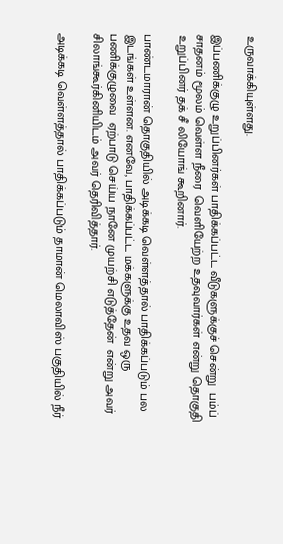உருவாக்கியுள்ளது.

இப்பணிக்குழு உறுப்பினர்கள் பாதிக்கப்பட்ட வீடுகளுக்குச் சென்று  பம்ப் சாதனம் மூலம் வெள்ள நீரை  வெளியேற்ற உதவுவார்கள் என்று தொகுதி உறுப்பினர் தக் சீ லியோங் கூறினார்.

பாண்டமாரான் தொகுதியில் அடிக்கடி வெள்ளத்தால் பாதிக்கப்படும் பல இடங்கள் உள்ளன. எனவே, பாதிக்கப்பட்ட மக்களுக்கு உதவ ஒரு பணிக்குழுவை  ஏற்பாடு செய்ய நானே முயற்சி எடுத்தேன்  என்று அவர் சிலாங்கூர்கினியிடம் அவர் தெரிவித்தார்.

அடிக்கடி வெள்ளத்தால் பாதிக்கப்படும் தாமான் மெலாவிஸ் பகுதியில் நீர்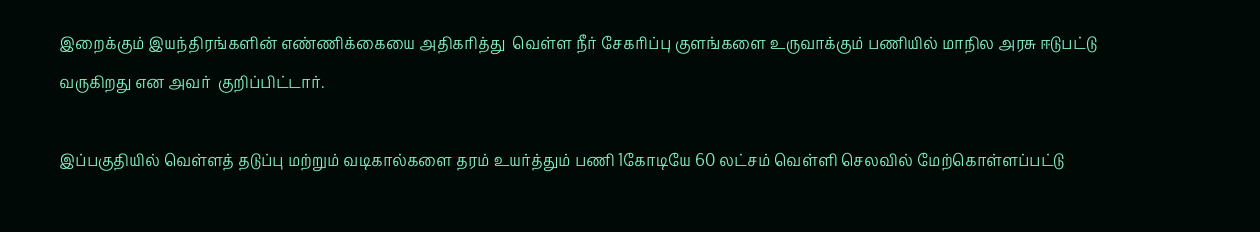இறைக்கும் இயந்திரங்களின் எண்ணிக்கையை அதிகரித்து  வெள்ள நீர் சேகரிப்பு குளங்களை உருவாக்கும் பணியில் மாநில அரசு ஈடுபட்டு வருகிறது என அவர்  குறிப்பிட்டார்.

இப்பகுதியில் வெள்ளத் தடுப்பு மற்றும் வடிகால்களை தரம் உயர்த்தும் பணி 1கோடியே 60 லட்சம் வெள்ளி செலவில் மேற்கொள்ளப்பட்டு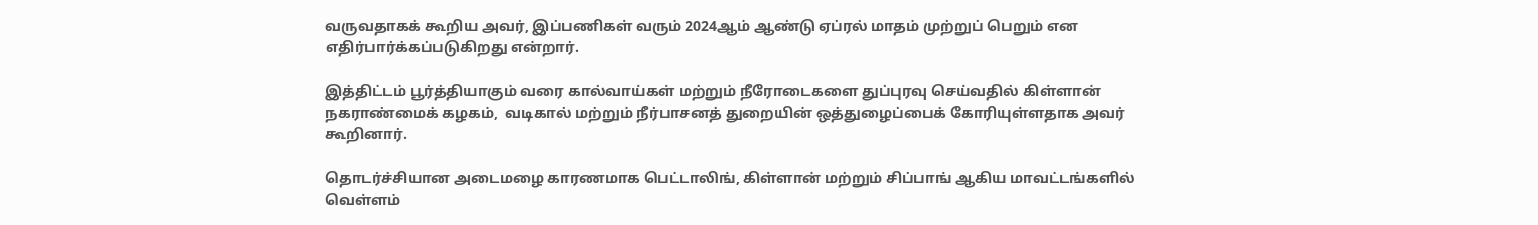வருவதாகக் கூறிய அவர், இப்பணிகள் வரும் 2024ஆம் ஆண்டு ஏப்ரல் மாதம் முற்றுப் பெறும் என எதிர்பார்க்கப்படுகிறது என்றார்.

இத்திட்டம் பூர்த்தியாகும் வரை கால்வாய்கள் மற்றும் நீரோடைகளை துப்புரவு செய்வதில் கிள்ளான் நகராண்மைக் கழகம்,  வடிகால் மற்றும் நீர்பாசனத் துறையின் ஒத்துழைப்பைக் கோரியுள்ளதாக அவர் கூறினார்.

தொடர்ச்சியான அடைமழை காரணமாக பெட்டாலிங், கிள்ளான் மற்றும் சிப்பாங் ஆகிய மாவட்டங்களில்  வெள்ளம்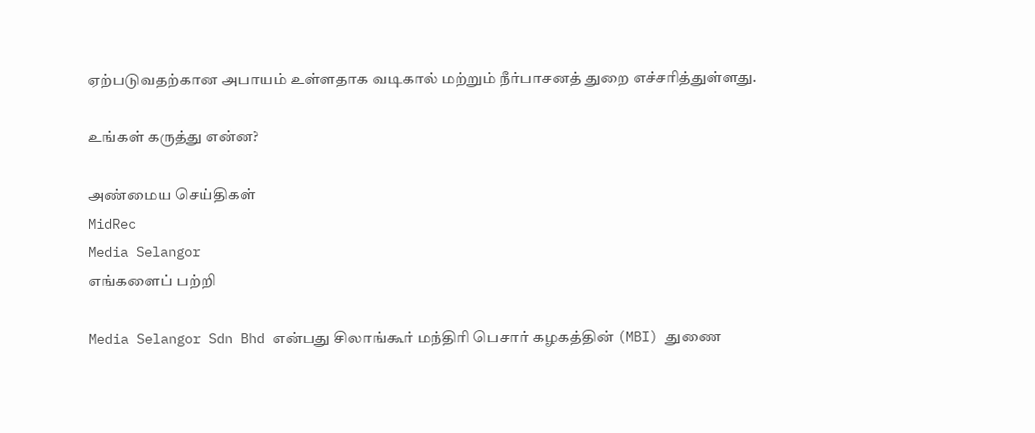ஏற்படுவதற்கான அபாயம் உள்ளதாக வடிகால் மற்றும் நீர்பாசனத் துறை எச்சரித்துள்ளது.

உங்கள் கருத்து என்ன?

அண்மைய செய்திகள்
MidRec
Media Selangor
எங்களைப் பற்றி

Media Selangor Sdn Bhd என்பது சிலாங்கூர் மந்திரி பெசார் கழகத்தின் (MBI) துணை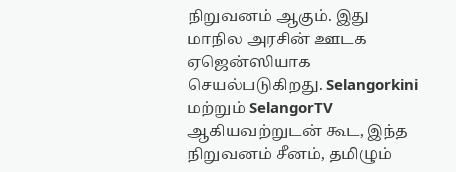நிறுவனம் ஆகும். இது மாநில அரசின் ஊடக ஏஜென்ஸியாக செயல்படுகிறது. Selangorkini மற்றும் SelangorTV ஆகியவற்றுடன் கூட, இந்த நிறுவனம் சீனம், தமிழும்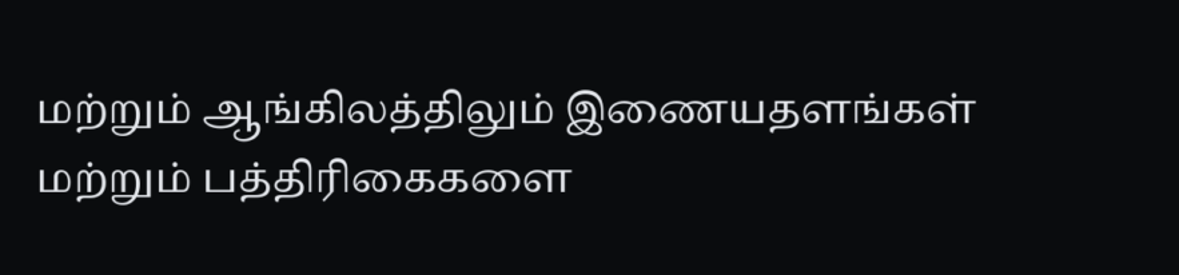மற்றும் ஆங்கிலத்திலும் இணையதளங்கள் மற்றும் பத்திரிகைகளை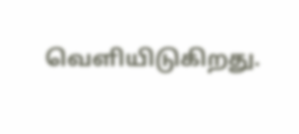வெளியிடுகிறது.